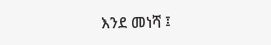እንደ መነሻ ፤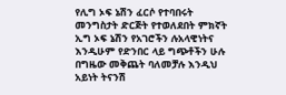የሊግ ኦፍ ኔሽን ፈርሶ የተባበሩት መንግስታት ድርጅት የተወለደበት ምክኛት ኢግ ኦፍ ኔሽን የአገሮችን ሉአላዊነትና እንዲሁም የድንበር ላይ ግጭቶችን ሁሉ በግዜው መቅጨት ባለመቻሉ እንዲህ አይነት ትናንሽ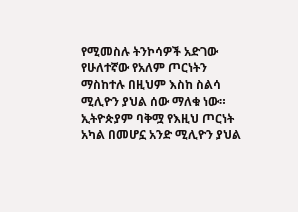የሚመስሉ ትንኮሳዎች አድገው የሁለተኛው የአለም ጦርነትን ማስከተሉ በዚህም እስከ ስልሳ ሚሊዮን ያህል ሰው ማለቁ ነው። ኢትዮጵያም ባቅሟ የእዚህ ጦርነት አካል በመሆኗ አንድ ሚሊዮን ያህል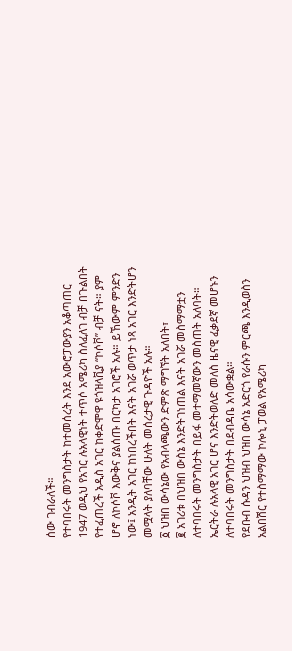ሰው ገብራለች።
የተባበሩት መንግስታት ከተመሰረት እንደ አውሮፓውያን አቆጣጠር 1947 ወዲህ የአገር ሉአላዊነት ተጥሶ አሜሪካ ስለፈለገ ብቻ በጉልበት የተፈጠረች አዲስ አገር ከቀድሞዋ ዩጎዝላቪያ “ኮሶቮ” ብቻ ናት። ያም ሆኖ ለኮሶቮ እውቅና ያልሰጡ በርካታ አገሮች አሉ። ይኸውም ምንድን ነው፤ አንዲት አገር ከነበረችበት እናት አገሯ ወጥታ ነጻ አገር እንድትሆን መሟላት ያለባቸው ሁለት መሰረታዊ ጉዳዮች አሉ።
፩ ህዝበ ውሳኔው የአብላጫውን ድምጽ ማግኘት አለበት፣
፪ አገሪቱ በህዝበ ውስኔ እንድትገነጠል እናት አገሯ መስማማቷን ለተባበሩት መንግስታት በይፋ መተማመኛውን መስጠት አለባት።
ኤርትራ ሉአላዊ አገር ሆና እንድትወለድ መለስ ዜናዊ ፈቃደኛ መሆኑን ለተባበሩት መንግስታት በደብዳቤ አሳውቋል።
የደቡብ ሱዳን ህዝብ ህዝበ ውሳኔ አድርጎ የራሱን ምርጫ እንዲወስን አልበሽር የተስማማው ኮሎኒ ፓወል የአሜሪካ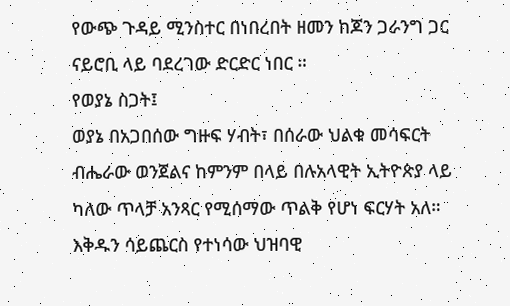የውጭ ጉዳይ ሚንስተር በነበረበት ዘመን ከጆን ጋራንግ ጋር ናይሮቢ ላይ ባደረገው ድርድር ነበር ።
የወያኔ ስጋት፤
ወያኔ በአጋበሰው ግዙፍ ሃብት፣ በሰራው ህልቁ መሳፍርት ብሔራው ወንጀልና ከምንም በላይ በሉአላዊት ኢትዮጵያ ላይ ካለው ጥላቻ አንጻር የሚሰማው ጥልቅ የሆነ ፍርሃት አለ። እቅዱን ሳይጨርስ የተነሳው ህዝባዊ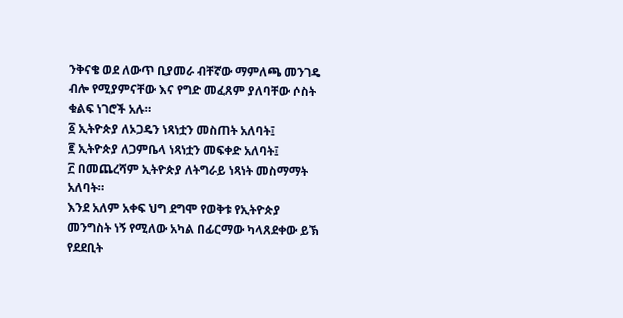ንቅናቄ ወደ ለውጥ ቢያመራ ብቸኛው ማምለጫ መንገዴ ብሎ የሚያምናቸው እና የግድ መፈጸም ያለባቸው ሶስት ቁልፍ ነገሮች አሉ።
፩ ኢትዮጵያ ለኦጋዴን ነጻነቷን መስጠት አለባት፤
፪ ኢትዮጵያ ለጋምቤላ ነጻነቷን መፍቀድ አለባት፤
፫ በመጨረሻም ኢትዮጵያ ለትግራይ ነጻነት መስማማት አለባት።
እንደ አለም አቀፍ ህግ ደግሞ የወቅቱ የኢትዮጵያ መንግስት ነኝ የሚለው አካል በፊርማው ካላጸደቀው ይኽ የደደቢት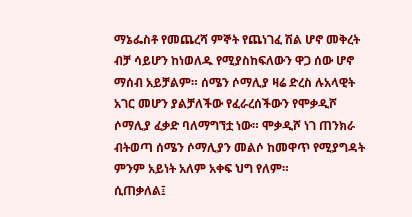ማኔፌስቶ የመጨረሻ ምኞት የጨነገፈ ሽል ሆኖ መቅረት ብቻ ሳይሆን ከነወለዱ የሚያስከፍለውን ዋጋ ሰው ሆኖ ማሰብ አይቻልም። ሰሜን ሶማሊያ ዛሬ ድረስ ሉአላዊት አገር መሆን ያልቻለችው የፈራረሰችውን የሞቃዲሾ ሶማሊያ ፈቃድ ባለማግኘቷ ነው። ሞቃዲሾ ነገ ጠንክራ ብትወጣ ሰሜን ሶማሊያን መልሶ ከመዋጥ የሚያግዳት ምንም አይነት አለም አቀፍ ህግ የለም።
ሲጠቃለል፤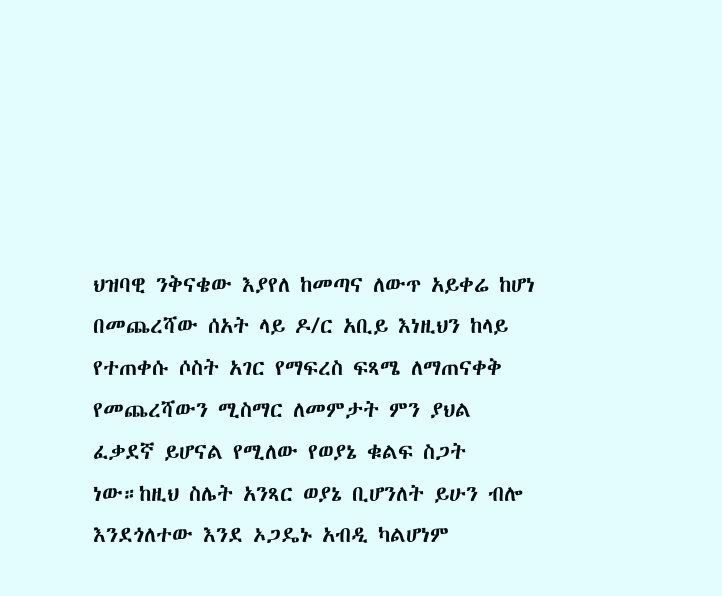ህዝባዊ ንቅናቄው እያየለ ከመጣና ለውጥ አይቀሬ ከሆነ በመጨረሻው ሰአት ላይ ዶ/ር አቢይ እነዚህን ከላይ የተጠቀሱ ሶስት አገር የማፍረስ ፍጻሜ ለማጠናቀቅ የመጨረሻውን ሚስማር ለመምታት ምን ያህል ፈቃደኛ ይሆናል የሚለው የወያኔ ቁልፍ ስጋት ነው።ከዚህ ስሌት አንጻር ወያኔ ቢሆንለት ይሁን ብሎ እንደጎለተው እንደ ኦጋዴኑ አብዲ ካልሆነም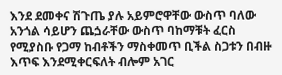እንደ ደመቀና ሽጉጤ ያሉ አይምሮዋቸው ውስጥ ባለው አንጎል ሳይሆን ጨጏራቸው ውስጥ ባከማቹት ፈርስ የሚያስቡ የጋማ ከብቶችን ማስቀመጥ ቢችል ስጋቱን በብዙ እጥፍ እንደሚቀርፍለት ብሎም አገር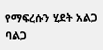የማፍረሱን ሂደት አልጋ ባልጋ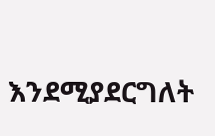እንደሚያደርግለት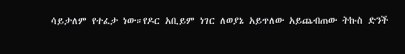ሳይታለም የተፈታ ነው።የዶር አቢይም ነገር ለወያኔ አይጥለው አይጨብጠው ትኩስ ድንች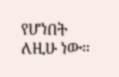የሆነበት ለዚሁ ነው።